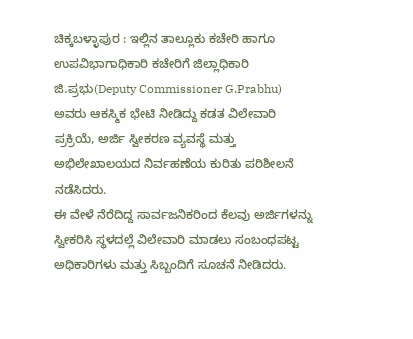ಚಿಕ್ಕಬಳ್ಳಾಪುರ : ಇಲ್ಲಿನ ತಾಲ್ಲೂಕು ಕಚೇರಿ ಹಾಗೂ ಉಪವಿಭಾಗಾಧಿಕಾರಿ ಕಚೇರಿಗೆ ಜಿಲ್ಲಾಧಿಕಾರಿ ಜಿ.ಪ್ರಭು(Deputy Commissioner G.Prabhu) ಅವರು ಆಕಸ್ಮಿಕ ಭೇಟಿ ನೀಡಿದ್ದು ಕಡತ ವಿಲೇವಾರಿ ಪ್ರಕ್ರಿಯೆ, ಅರ್ಜಿ ಸ್ವೀಕರಣ ವ್ಯವಸ್ಥೆ ಮತ್ತು ಅಭಿಲೇಖಾಲಯದ ನಿರ್ವಹಣೆಯ ಕುರಿತು ಪರಿಶೀಲನೆ ನಡೆಸಿದರು.
ಈ ವೇಳೆ ನೆರೆದಿದ್ದ ಸಾರ್ವಜನಿಕರಿಂದ ಕೆಲವು ಅರ್ಜಿಗಳನ್ನು ಸ್ವೀಕರಿಸಿ ಸ್ಥಳದಲ್ಲೆ ವಿಲೇವಾರಿ ಮಾಡಲು ಸಂಬಂಧಪಟ್ಟ ಅಧಿಕಾರಿಗಳು ಮತ್ತು ಸಿಬ್ಬಂದಿಗೆ ಸೂಚನೆ ನೀಡಿದರು.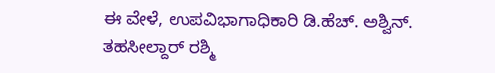ಈ ವೇಳೆ, ಉಪವಿಭಾಗಾಧಿಕಾರಿ ಡಿ.ಹೆಚ್. ಅಶ್ವಿನ್. ತಹಸೀಲ್ದಾರ್ ರಶ್ಮಿ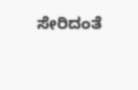ಸೇರಿದಂತೆ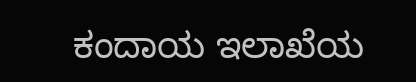ಕಂದಾಯ ಇಲಾಖೆಯ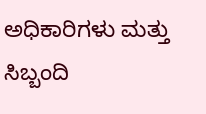ಅಧಿಕಾರಿಗಳು ಮತ್ತು ಸಿಬ್ಬಂದಿ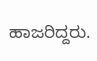ಹಾಜರಿದ್ದರು.